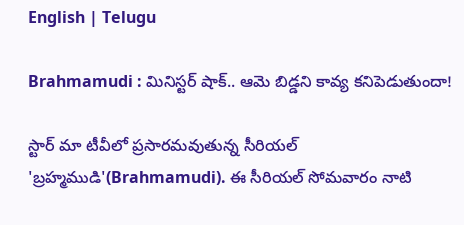English | Telugu

Brahmamudi : మినిస్టర్ షాక్.. ఆమె బిడ్డని కావ్య కనిపెడుతుందా!

స్టార్ మా టీవీలో ప్రసారమవుతున్న సీరియల్ 'బ్రహ్మముడి'(Brahmamudi). ఈ సీరియల్ సోమవారం నాటి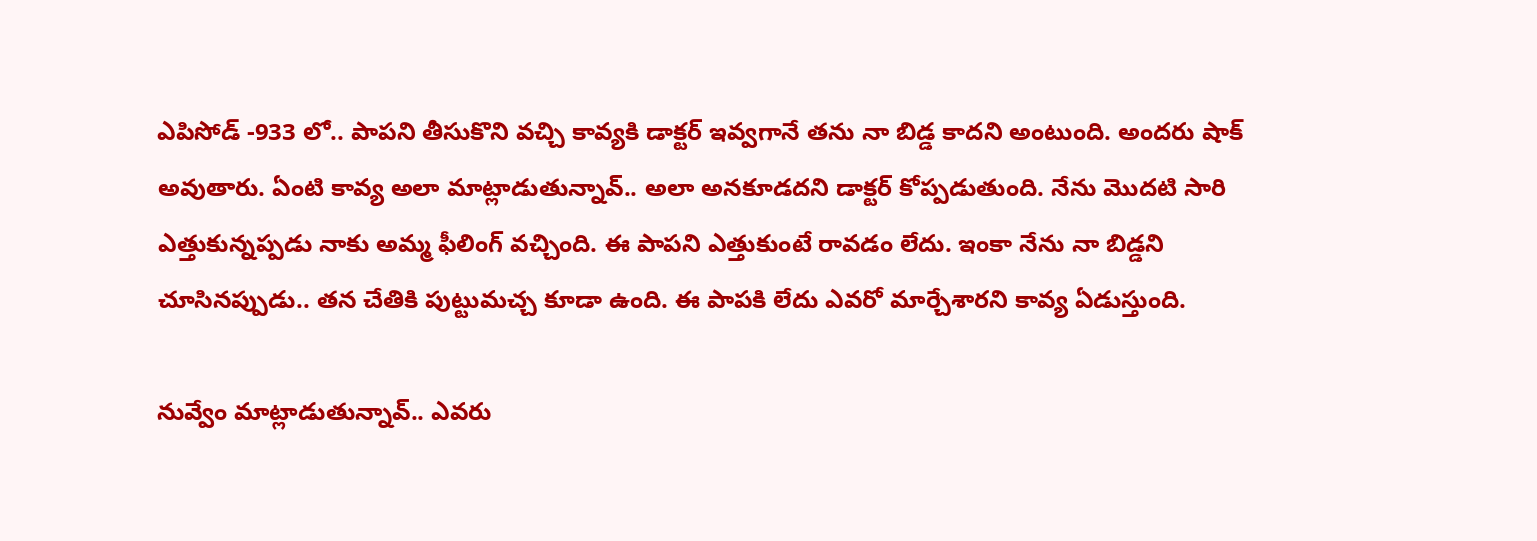ఎపిసోడ్ -933 లో.. పాపని తీసుకొని వచ్చి కావ్యకి డాక్టర్ ఇవ్వగానే తను నా బిడ్డ కాదని అంటుంది. అందరు షాక్ అవుతారు. ఏంటి కావ్య అలా మాట్లాడుతున్నావ్.. అలా అనకూడదని డాక్టర్ కోప్పడుతుంది. నేను మొదటి సారి ఎత్తుకున్నప్పడు నాకు అమ్మ ఫీలింగ్ వచ్చింది. ఈ పాపని ఎత్తుకుంటే రావడం లేదు. ఇంకా నేను నా బిడ్డని చూసినప్పుడు.. తన చేతికి పుట్టుమచ్చ కూడా ఉంది. ఈ పాపకి లేదు ఎవరో మార్చేశారని కావ్య ఏడుస్తుంది.

నువ్వేం మాట్లాడుతున్నావ్.. ఎవరు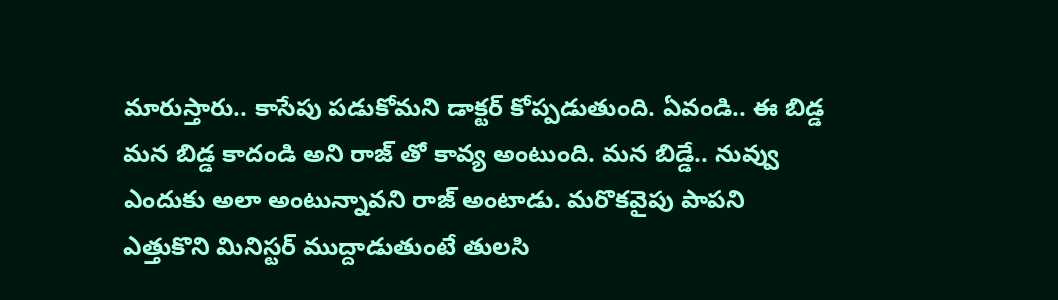మారుస్తారు.. కాసేపు పడుకోమని డాక్టర్ కోప్పడుతుంది. ఏవండి.. ఈ బిడ్డ మన బిడ్డ కాదండి అని రాజ్ తో కావ్య అంటుంది. మన బిడ్డే.. నువ్వు ఎందుకు అలా అంటున్నావని రాజ్ అంటాడు. మరొకవైపు పాపని ఎత్తుకొని మినిస్టర్ ముద్దాడుతుంటే తులసి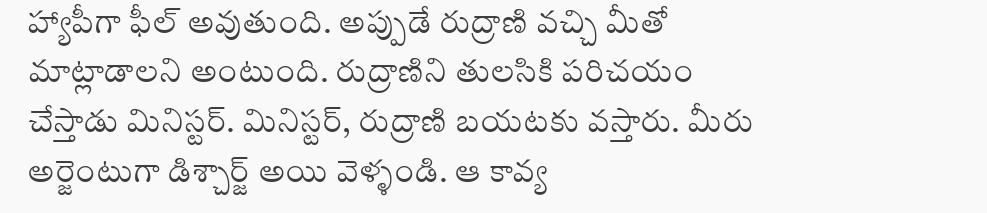హ్యాపీగా ఫీల్ అవుతుంది. అప్పుడే రుద్రాణి వచ్చి మీతో మాట్లాడాలని అంటుంది. రుద్రాణిని తులసికి పరిచయం చేస్తాడు మినిస్టర్. మినిస్టర్, రుద్రాణి బయటకు వస్తారు. మీరు అర్జెంటుగా డిశ్చార్జ్ అయి వెళ్ళండి. ఆ కావ్య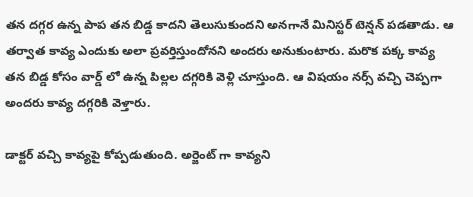తన దగ్గర ఉన్న పాప తన బిడ్డ కాదని తెలుసుకుందని అనగానే మినిస్టర్ టెన్షన్ పడతాడు. ఆ తర్వాత కావ్య ఎందుకు అలా ప్రవర్తిస్తుందోనని అందరు అనుకుంటారు. మరొక పక్క కావ్య తన బిడ్డ కోసం వార్డ్ లో ఉన్న పిల్లల దగ్గరికి వెళ్లి చూస్తుంది. ఆ విషయం నర్స్ వచ్చి చెప్పగా అందరు కావ్య దగ్గరికి వెళ్తారు.

డాక్టర్ వచ్చి కావ్యపై కోప్పడుతుంది. అర్జెంట్ గా కావ్యని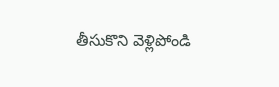తీసుకొని వెళ్లిపోండి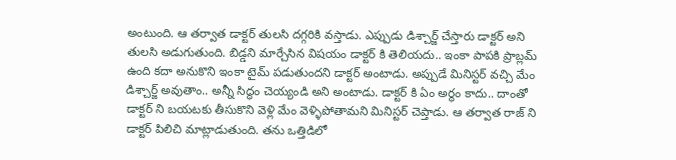అంటుంది. ఆ తర్వాత డాక్టర్ తులసి దగ్గరికి వస్తాడు. ఎప్పుడు డిశ్చార్జ్ చేస్తారు డాక్టర్ అని తులసి అడుగుతుంది. బిడ్డని మార్చేసిన విషయం డాక్టర్ కి తెలియదు.. ఇంకా పాపకి ప్రాబ్లమ్ ఉంది కదా అనుకొని ఇంకా టైమ్ పడుతుందని డాక్టర్ అంటాడు. అప్పుడే మినిస్టర్ వచ్చి మేం డిశ్చార్జ్ అవుతాం.. అన్నీ సిద్ధం చెయ్యండి అని అంటాడు. డాక్టర్ కి ఏం అర్థం కాదు.. దాంతో డాక్టర్ ని బయటకు తీసుకొని వెళ్లి మేం వెళ్ళిపోతామని మినిస్టర్ చెప్తాడు. ఆ తర్వాత రాజ్ ని డాక్టర్ పిలిచి మాట్లాడుతుంది. తను ఒత్తిడిలో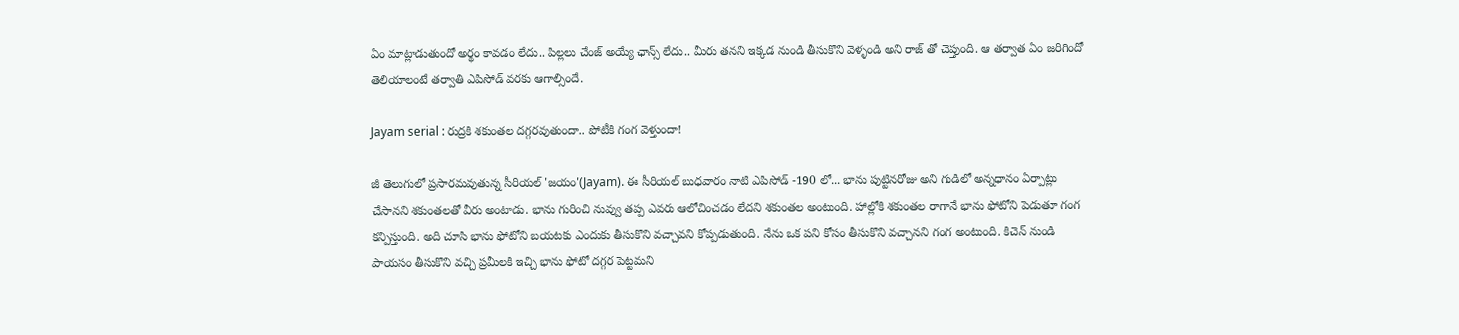ఏం మాట్లాడుతుందో అర్థం కావడం లేదు.. పిల్లలు చేంజ్ అయ్యే ఛాన్స్ లేదు.. మీరు తనని ఇక్కడ నుండి తీసుకొని వెళ్ళండి అని రాజ్ తో చెప్తుంది. ఆ తర్వాత ఏం జరిగిందో తెలియాలంటే తర్వాతి ఎపిసోడ్ వరకు ఆగాల్సిందే.

Jayam serial : రుద్రకి శకుంతల దగ్గరవుతుందా.. పోటీకి గంగ వెళ్తుందా!

జీ తెలుగులో ప్రసారమవుతున్న సీరియల్ 'జయం'(Jayam). ఈ సీరియల్ బుధవారం నాటి ఎపిసోడ్ -190 లో... భాను పుట్టినరోజు అని గుడిలో అన్నధానం ఏర్పాట్లు చేసానని శకుంతలతో వీరు అంటాడు. భాను గురించి నువ్వు తప్ప ఎవరు ఆలోచించడం లేదని శకుంతల అంటుంది. హాల్లోకి శకుంతల రాగానే భాను ఫోటోని పెడుతూ గంగ కన్పిస్తుంది. అది చూసి భాను ఫోటోని బయటకు ఎందుకు తీసుకొని వచ్చావని కోప్పడుతుంది. నేను ఒక పని కోసం తీసుకొని వచ్చానని గంగ అంటుంది. కిచెన్ నుండి పాయసం తీసుకొని వచ్చి ప్రమీలకి ఇచ్చి భాను ఫోటో దగ్గర పెట్టమని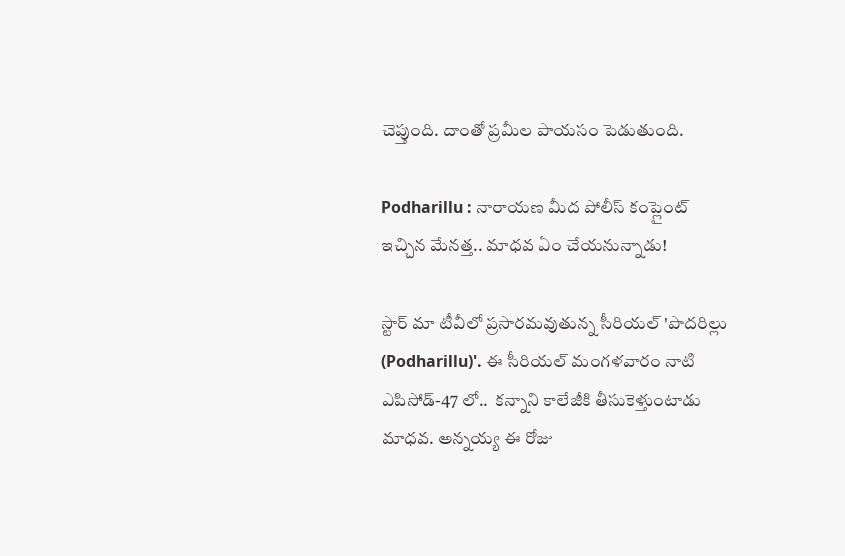చెప్తుంది. దాంతో ప్రమీల పాయసం పెడుతుంది.

Podharillu : నారాయణ మీద పోలీస్ కంప్లైంట్ ఇచ్చిన మేనత్త.. మాధవ ఏం చేయనున్నాడు!

స్టార్ మా టీవీలో ప్రసారమవుతున్న సీరియల్ 'పొదరిల్లు (Podharillu)'. ఈ సీరియల్ మంగళవారం నాటి ఎపిసోడ్-47 లో..  కన్నాని కాలేజీకి తీసుకెళ్తుంటాడు మాధవ. అన్నయ్య ఈ రోజు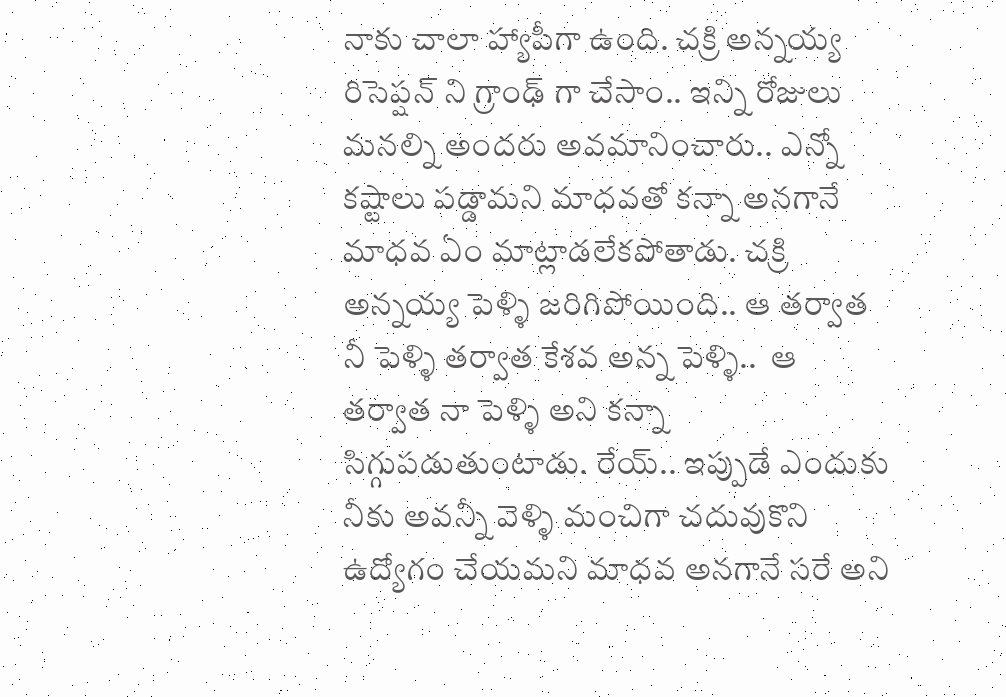నాకు చాలా హ్యాపీగా ఉంది. చక్రి అన్నయ్య రిసెప్షన్ ని గ్రాంఢ్ గా చేసాం.. ఇన్ని రోజులు మనల్ని అందరు అవమానించారు.. ఎన్నో కష్టాలు పడ్డామని మాధవతో కన్నా అనగానే మాధవ ఏం మాట్లాడలేకపోతాడు. చక్రి అన్నయ్య పెళ్ళి జరిగిపోయింది.. ఆ తర్వాత నీ పెళ్ళి తర్వాత కేశవ అన్న పెళ్ళి..  ఆ తర్వాత నా పెళ్ళి అని కన్నా సిగ్గుపడుతుంటాడు. రేయ్.. ఇప్పుడే ఎందుకు నీకు అవన్నీ వెళ్ళి మంచిగా చదువుకొని ఉద్యోగం చేయమని మాధవ అనగానే సరే అని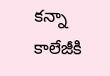కన్నా కాలేజీకి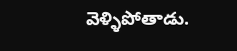వెళ్ళిపోతాడు.